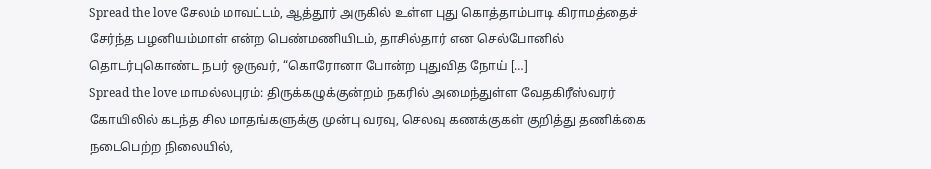Spread the love சேலம் மாவட்டம், ஆத்தூர் அருகில் உள்ள புது கொத்தாம்பாடி கிராமத்தைச் சேர்ந்த பழனியம்மாள் என்ற பெண்மணியிடம், தாசில்தார் என செல்போனில் தொடர்புகொண்ட நபர் ஒருவர், “கொரோனா போன்ற புதுவித நோய் […]
Spread the love மாமல்லபுரம்: திருக்கழுக்குன்றம் நகரில் அமைந்துள்ள வேதகிரீஸ்வரர் கோயிலில் கடந்த சில மாதங்களுக்கு முன்பு வரவு, செலவு கணக்குகள் குறித்து தணிக்கை நடைபெற்ற நிலையில்,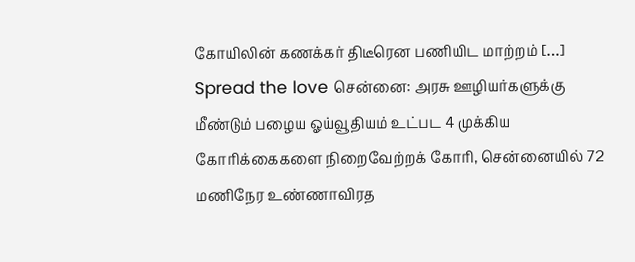கோயிலின் கணக்கர் திடீரென பணியிட மாற்றம் […]
Spread the love சென்னை: அரசு ஊழியர்களுக்கு மீண்டும் பழைய ஓய்வூதியம் உட்பட 4 முக்கிய கோரிக்கைகளை நிறைவேற்றக் கோரி, சென்னையில் 72 மணிநேர உண்ணாவிரத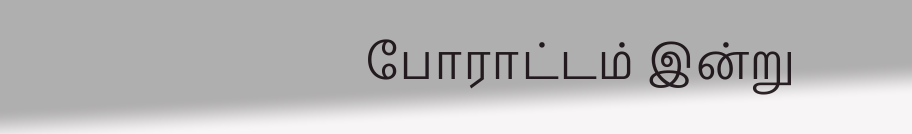போராட்டம் இன்று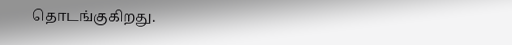தொடங்குகிறது.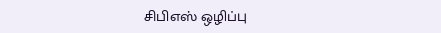சிபிஎஸ் ஒழிப்பு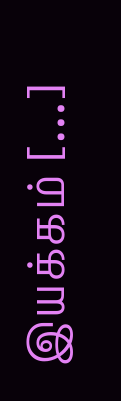இயக்கம் […]